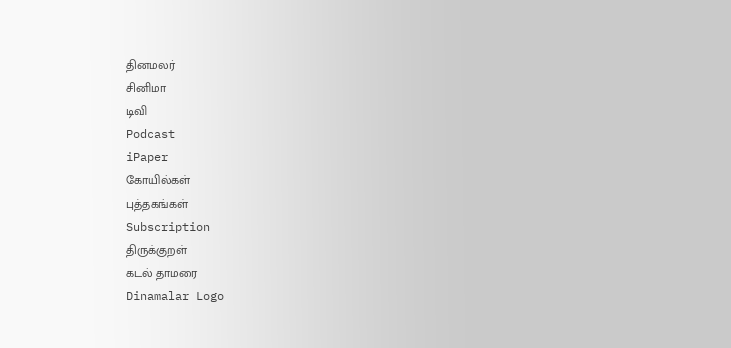தினமலர்
சினிமா
டிவி
Podcast
iPaper
கோயில்கள்
புத்தகங்கள்
Subscription
திருக்குறள்
கடல் தாமரை
Dinamalar Logo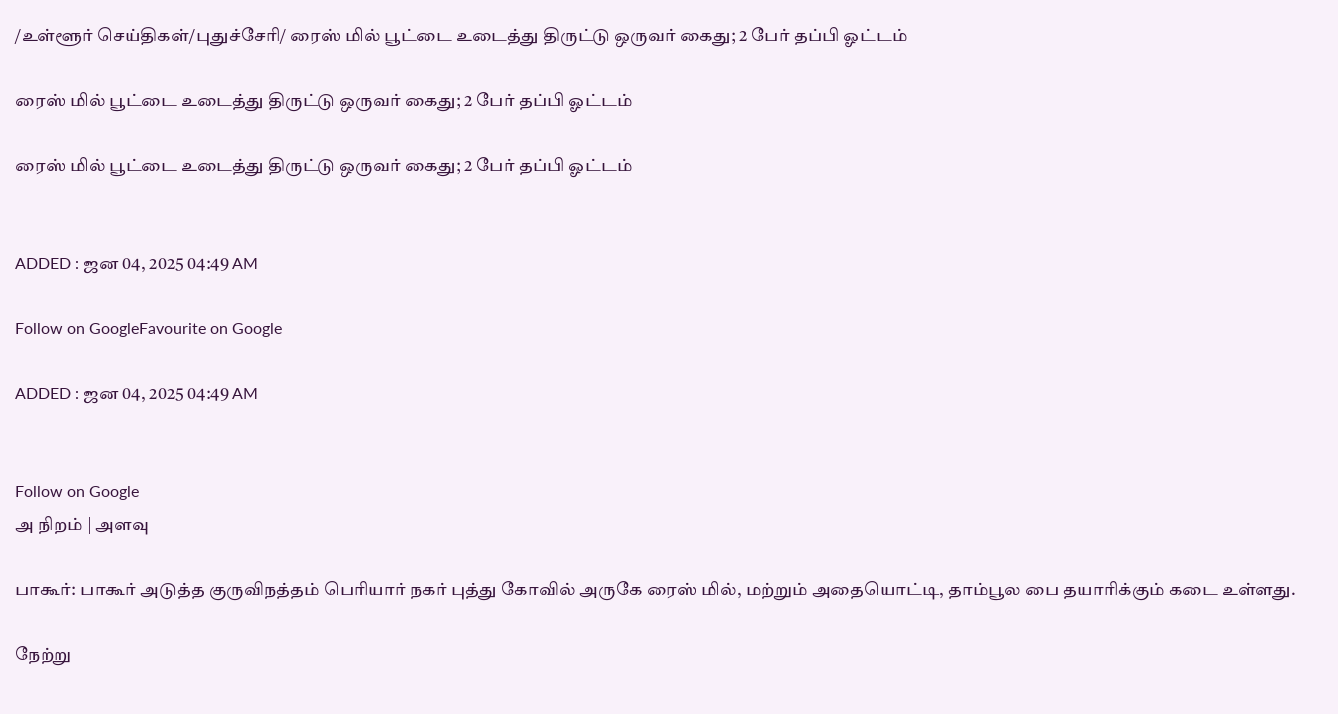/உள்ளூர் செய்திகள்/புதுச்சேரி/ ரைஸ் மில் பூட்டை உடைத்து திருட்டு ஒருவர் கைது; 2 பேர் தப்பி ஓட்டம்

ரைஸ் மில் பூட்டை உடைத்து திருட்டு ஒருவர் கைது; 2 பேர் தப்பி ஓட்டம்

ரைஸ் மில் பூட்டை உடைத்து திருட்டு ஒருவர் கைது; 2 பேர் தப்பி ஓட்டம்


ADDED : ஜன 04, 2025 04:49 AM

Follow on GoogleFavourite on Google

ADDED : ஜன 04, 2025 04:49 AM


Follow on Google
அ நிறம் | அளவு

பாகூர்: பாகூர் அடுத்த குருவிநத்தம் பெரியார் நகர் புத்து கோவில் அருகே ரைஸ் மில், மற்றும் அதையொட்டி, தாம்பூல பை தயாரிக்கும் கடை உள்ளது.

நேற்று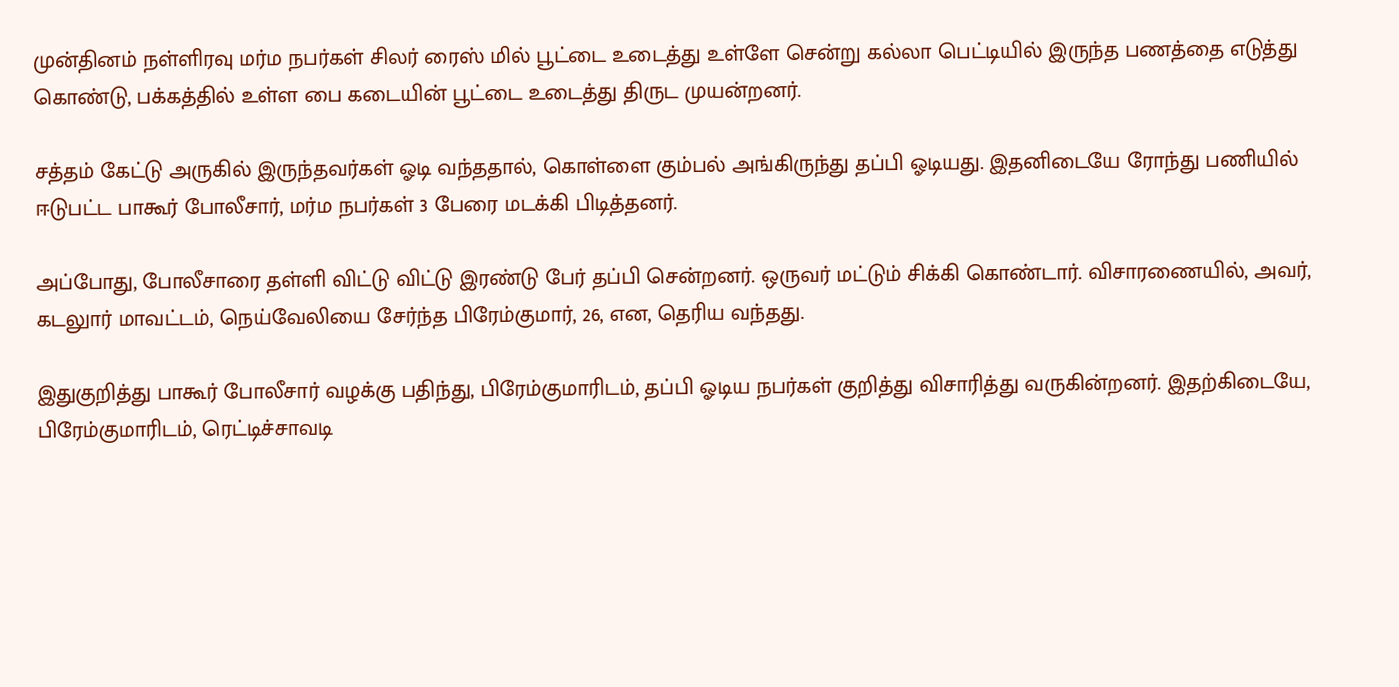முன்தினம் நள்ளிரவு மர்ம நபர்கள் சிலர் ரைஸ் மில் பூட்டை உடைத்து உள்ளே சென்று கல்லா பெட்டியில் இருந்த பணத்தை எடுத்து கொண்டு, பக்கத்தில் உள்ள பை கடையின் பூட்டை உடைத்து திருட முயன்றனர்.

சத்தம் கேட்டு அருகில் இருந்தவர்கள் ஓடி வந்ததால், கொள்ளை கும்பல் அங்கிருந்து தப்பி ஓடியது. இதனிடையே ரோந்து பணியில் ஈடுபட்ட பாகூர் போலீசார், மர்ம நபர்கள் 3 பேரை மடக்கி பிடித்தனர்.

அப்போது, போலீசாரை தள்ளி விட்டு விட்டு இரண்டு பேர் தப்பி சென்றனர். ஒருவர் மட்டும் சிக்கி கொண்டார். விசாரணையில், அவர், கடலுார் மாவட்டம், நெய்வேலியை சேர்ந்த பிரேம்குமார், 26, என, தெரிய வந்தது.

இதுகுறித்து பாகூர் போலீசார் வழக்கு பதிந்து, பிரேம்குமாரிடம், தப்பி ஓடிய நபர்கள் குறித்து விசாரித்து வருகின்றனர். இதற்கிடையே, பிரேம்குமாரிடம், ரெட்டிச்சாவடி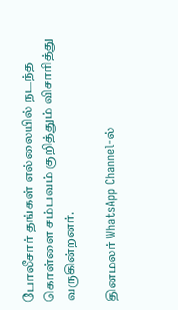போலீசார் தங்கள் எல்லையில் நடந்த கொள்ளை சம்பவம் குறித்தும் விசாரித்து வருகின்றனர்.

தினமலர் WhatsApp Channel-ல்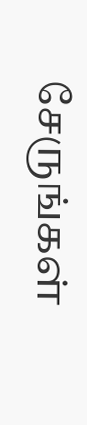சேருங்கள்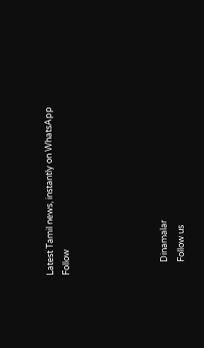Latest Tamil news, instantly on WhatsApp
Follow





      Dinamalar
      Follow us